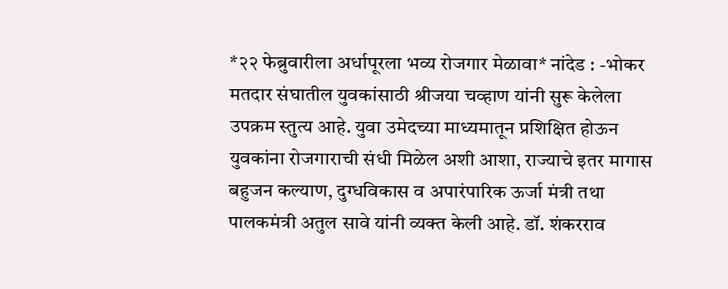*२२ फेब्रुवारीला अर्धापूरला भव्य रोजगार मेळावा* नांदेड : -भोकर मतदार संघातील युवकांसाठी श्रीजया चव्हाण यांनी सुरू केलेला उपक्रम स्तुत्य आहे. युवा उमेदच्या माध्यमातून प्रशिक्षित होऊन युवकांना रोजगाराची संधी मिळेल अशी आशा, राज्याचे इतर मागास बहुजन कल्याण, दुग्धविकास व अपारंपारिक ऊर्जा मंत्री तथा पालकमंत्री अतुल सावे यांनी व्यक्त केली आहे. डॉ. शंकरराव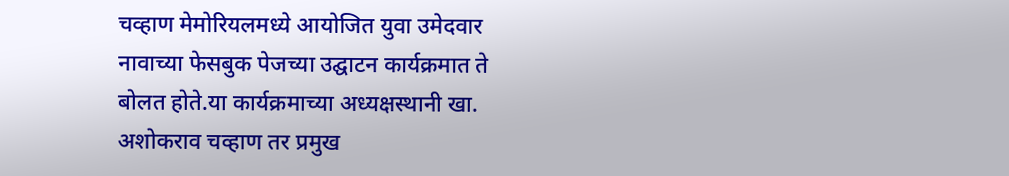चव्हाण मेमोरियलमध्ये आयोजित युवा उमेदवार नावाच्या फेसबुक पेजच्या उद्घाटन कार्यक्रमात ते बोलत होते.या कार्यक्रमाच्या अध्यक्षस्थानी खा. अशोकराव चव्हाण तर प्रमुख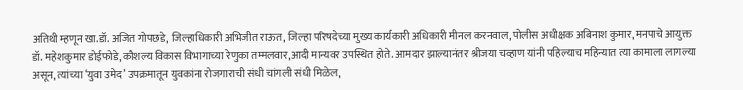अतिथी म्हणून खा.डॉ. अजित गोपछडे, जिल्हाधिकारी अभिजीत राऊत, जिल्हा परिषदेच्या मुख्य कार्यकारी अधिकारी मीनल करनवाल, पोलीस अधीक्षक अबिनाश कुमार, मनपाचे आयुक्त डॉ. महेशकुमार डोईफोडे,कौशल्य विकास विभागाच्या रेणुका तम्मलवार,आदी मान्यवर उपस्थित होते. आमदार झाल्यानंतर श्रीजया चव्हाण यांनी पहिल्याच महिन्यात त्या कामाला लागल्या असून, त्यांच्या ‘युवा उमेद’ उपक्रमातून युवकांना रोजगाराची संधी चांगली संधी मिळेल,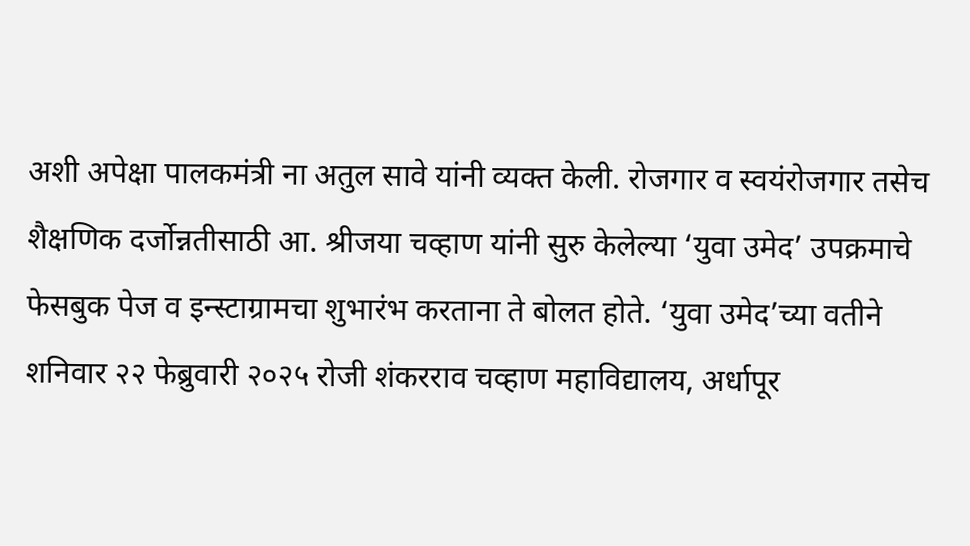अशी अपेक्षा पालकमंत्री ना अतुल सावे यांनी व्यक्त केली. रोजगार व स्वयंरोजगार तसेच शैक्षणिक दर्जोन्नतीसाठी आ. श्रीजया चव्हाण यांनी सुरु केलेल्या ‘युवा उमेद’ उपक्रमाचे फेसबुक पेज व इन्स्टाग्रामचा शुभारंभ करताना ते बोलत होते. ‘युवा उमेद’च्या वतीने शनिवार २२ फेब्रुवारी २०२५ रोजी शंकरराव चव्हाण महाविद्यालय, अर्धापूर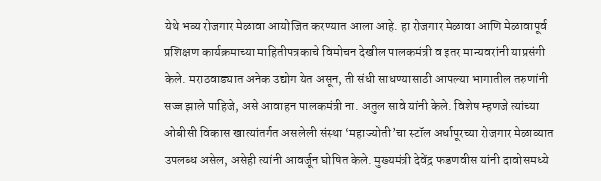येथे भव्य रोजगार मेळावा आयोजित करण्यात आला आहे. हा रोजगार मेळावा आणि मेळावापूर्व प्रशिक्षण कार्यक्रमाच्या माहितीपत्रकाचे विमोचन देखील पालकमंत्री व इतर मान्यवरांनी याप्रसंगी केले. मराठवाड्यात अनेक उद्योग येत असून, ती संधी साधण्यासाठी आपल्या भागातील तरुणांनी सज्ज झाले पाहिजे, असे आवाहन पालकमंत्री ना. अतुल सावे यांनी केले. विशेष म्हणजे त्यांच्या ओबीसी विकास खात्यांतर्गत असलेली संस्था ‘महाज्योती’चा स्टॉल अर्धापूरच्या रोजगार मेळाव्यात उपलब्ध असेल, असेही त्यांनी आवर्जून घोषित केले. मुख्यमंत्री देवेंद्र फडणवीस यांनी दावोसमध्ये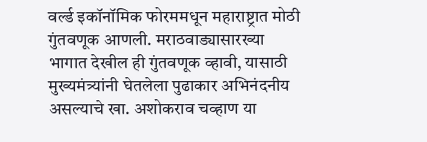वर्ल्ड इकॉनॉमिक फोरममधून महाराष्ट्रात मोठी गुंतवणूक आणली. मराठवाड्यासारख्या भागात देखील ही गुंतवणूक व्हावी, यासाठी मुख्यमंत्र्यांनी घेतलेला पुढाकार अभिनंदनीय असल्याचे खा. अशोकराव चव्हाण या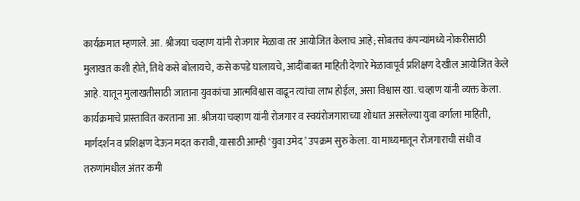कार्यक्रमात म्हणाले. आ. श्रीजया चव्हाण यांनी रोजगार मेळावा तर आयोजित केलाच आहे; सोबतच कंपन्यांमध्ये नोकरीसाठी मुलाखत कशी होते, तिथे कसे बोलायचे, कसे कपडे घालायचे, आदींबाबत माहिती देणारे मेळावापूर्व प्रशिक्षण देखील आयोजित केले आहे. यातून मुलाखतीसाठी जाताना युवकांचा आत्मविश्वास वाढून त्यांचा लाभ होईल, असा विश्वास खा. चव्हाण यांनी व्यक्त केला. कार्यक्रमाचे प्रास्तावित करताना आ. श्रीजया चव्हाण यांनी रोजगार व स्वयंरोजगाराच्या शोधात असलेल्या युवा वर्गाला माहिती, मार्गदर्शन व प्रशिक्षण देऊन मदत करावी, यासाठी आम्ही ‘युवा उमेद’ उपक्रम सुरु केला. या माध्यमातून रोजगाराची संधी व तरुणांमधील अंतर कमी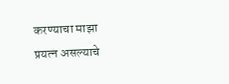करण्याचा माझा प्रयत्न असल्याचे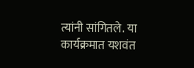त्यांनी सांगितले. या कार्यक्रमात यशवंत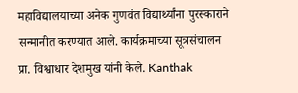महाविद्यालयाच्या अनेक गुणवंत विद्यार्थ्यांना पुरस्काराने सन्मानीत करण्यात आले. कार्यक्रमाच्या सूत्रसंचालन प्रा. विश्वाधार देशमुख यांनी केले. Kanthak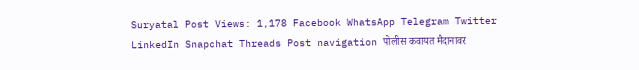Suryatal Post Views: 1,178 Facebook WhatsApp Telegram Twitter LinkedIn Snapchat Threads Post navigation पोलीस कवायत मैदानावर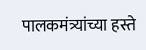पालकमंत्र्यांच्या हस्ते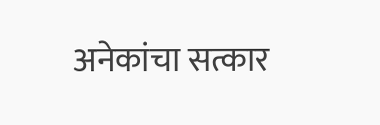अनेकांचा सत्कार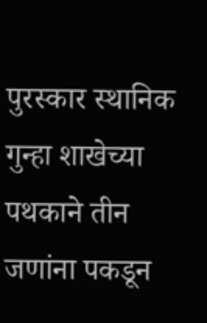पुरस्कार स्थानिक गुन्हा शाखेच्या पथकाने तीन जणांना पकडून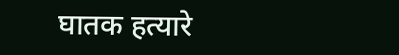घातक हत्यारे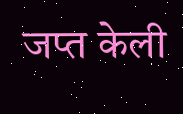जप्त केली